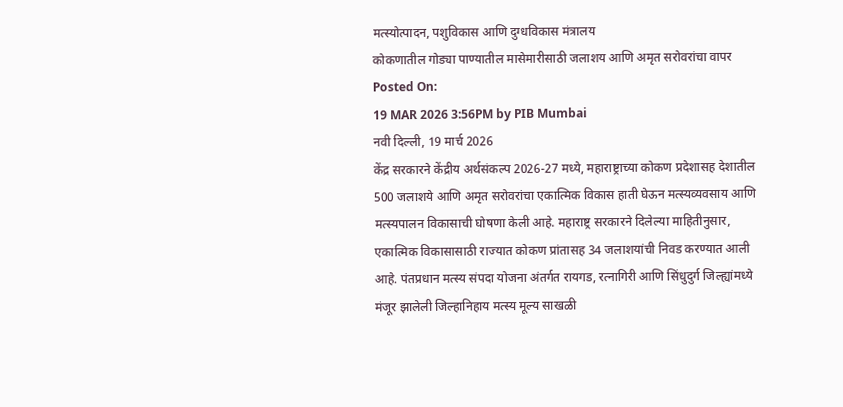मत्स्योत्पादन, पशुविकास आणि दुग्धविकास मंत्रालय
कोकणातील गोड्या पाण्यातील मासेमारीसाठी जलाशय आणि अमृत सरोवरांचा वापर
Posted On:
19 MAR 2026 3:56PM by PIB Mumbai
नवी दिल्ली, 19 मार्च 2026
केंद्र सरकारने केंद्रीय अर्थसंकल्प 2026-27 मध्ये, महाराष्ट्राच्या कोकण प्रदेशासह देशातील 500 जलाशये आणि अमृत सरोवरांचा एकात्मिक विकास हाती घेऊन मत्स्यव्यवसाय आणि मत्स्यपालन विकासाची घोषणा केली आहे. महाराष्ट्र सरकारने दिलेल्या माहितीनुसार, एकात्मिक विकासासाठी राज्यात कोकण प्रांतासह 34 जलाशयांची निवड करण्यात आली आहे. पंतप्रधान मत्स्य संपदा योजना अंतर्गत रायगड, रत्नागिरी आणि सिंधुदुर्ग जिल्ह्यांमध्ये मंजूर झालेली जिल्हानिहाय मत्स्य मूल्य साखळी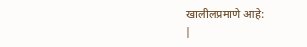खालीलप्रमाणे आहे:
|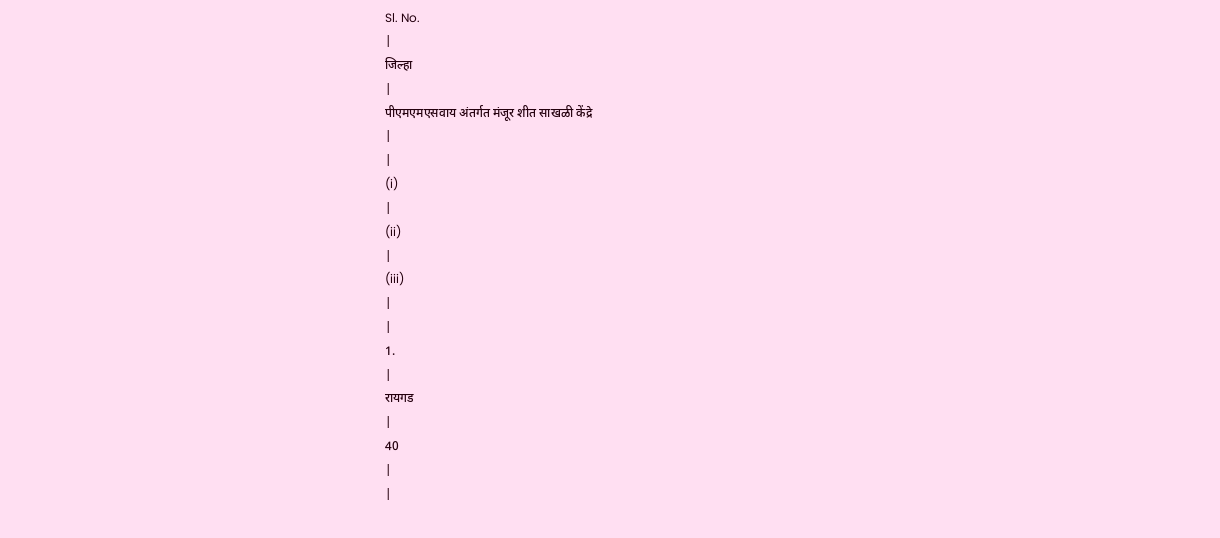Sl. No.
|
जिल्हा
|
पीएमएमएसवाय अंतर्गत मंजूर शीत साखळी केंद्रे
|
|
(i)
|
(ii)
|
(iii)
|
|
1.
|
रायगड
|
40
|
|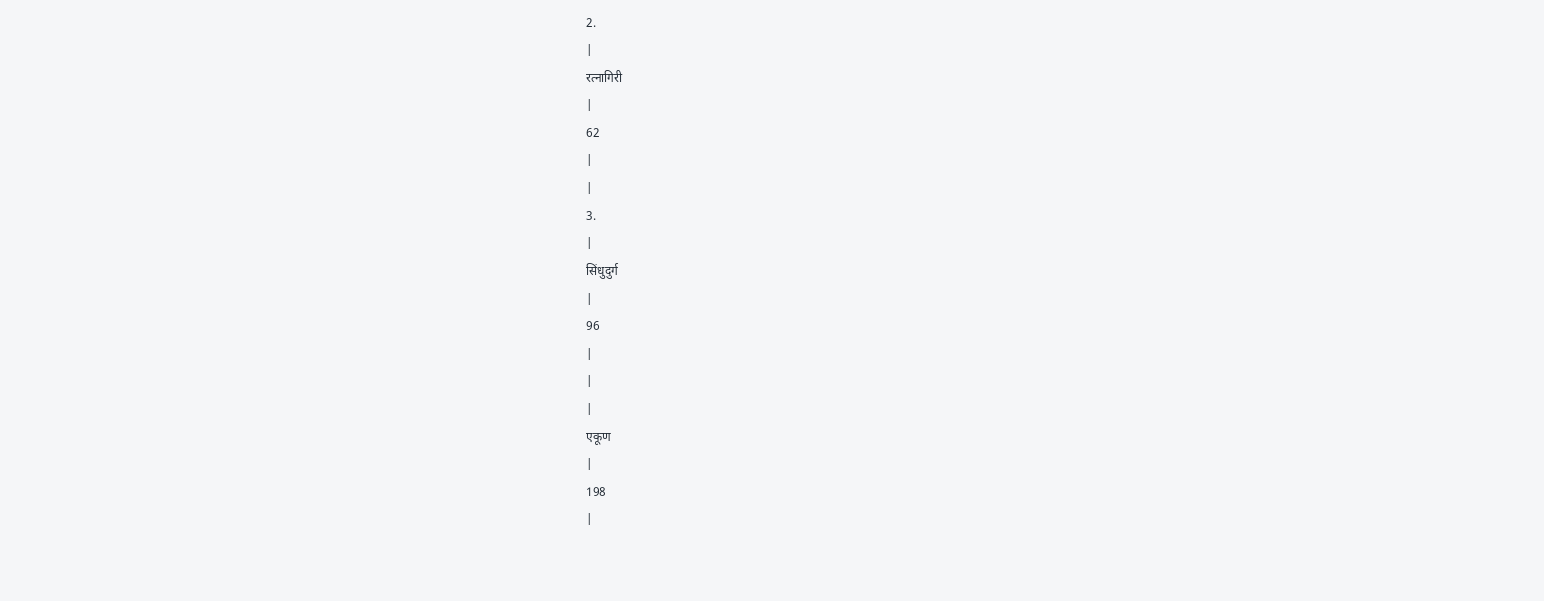2.
|
रत्नागिरी
|
62
|
|
3.
|
सिंधुदुर्ग
|
96
|
|
|
एकूण
|
198
|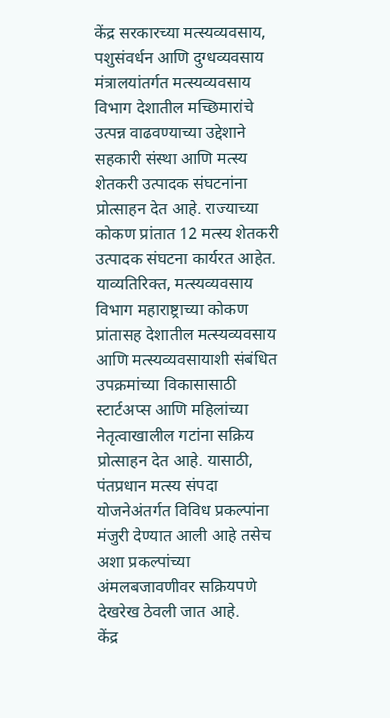केंद्र सरकारच्या मत्स्यव्यवसाय, पशुसंवर्धन आणि दुग्धव्यवसाय मंत्रालयांतर्गत मत्स्यव्यवसाय विभाग देशातील मच्छिमारांचे उत्पन्न वाढवण्याच्या उद्देशाने सहकारी संस्था आणि मत्स्य शेतकरी उत्पादक संघटनांना प्रोत्साहन देत आहे. राज्याच्या कोकण प्रांतात 12 मत्स्य शेतकरी उत्पादक संघटना कार्यरत आहेत. याव्यतिरिक्त, मत्स्यव्यवसाय विभाग महाराष्ट्राच्या कोकण प्रांतासह देशातील मत्स्यव्यवसाय आणि मत्स्यव्यवसायाशी संबंधित उपक्रमांच्या विकासासाठी स्टार्टअप्स आणि महिलांच्या नेतृत्वाखालील गटांना सक्रिय प्रोत्साहन देत आहे. यासाठी, पंतप्रधान मत्स्य संपदा योजनेअंतर्गत विविध प्रकल्पांना मंजुरी देण्यात आली आहे तसेच अशा प्रकल्पांच्या अंमलबजावणीवर सक्रियपणे देखरेख ठेवली जात आहे.
केंद्र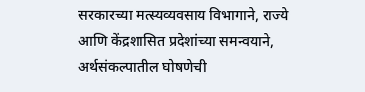सरकारच्या मत्स्यव्यवसाय विभागाने, राज्ये आणि केंद्रशासित प्रदेशांच्या समन्वयाने, अर्थसंकल्पातील घोषणेची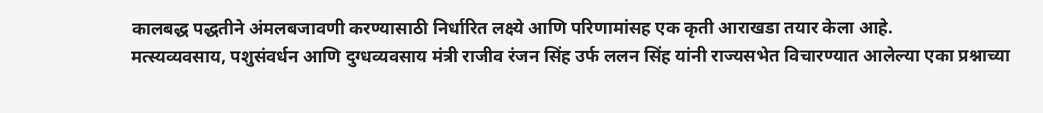कालबद्ध पद्धतीने अंमलबजावणी करण्यासाठी निर्धारित लक्ष्ये आणि परिणामांसह एक कृती आराखडा तयार केला आहे.
मत्स्यव्यवसाय, पशुसंवर्धन आणि दुग्धव्यवसाय मंत्री राजीव रंजन सिंह उर्फ ललन सिंह यांनी राज्यसभेत विचारण्यात आलेल्या एका प्रश्नाच्या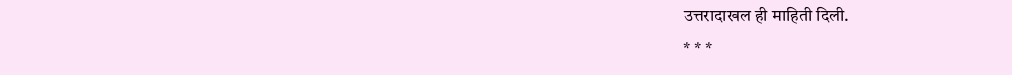उत्तरादाखल ही माहिती दिली.
* * *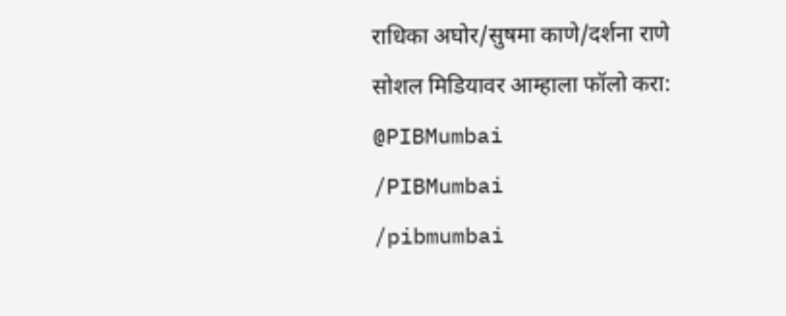राधिका अघोर/सुषमा काणे/दर्शना राणे
सोशल मिडियावर आम्हाला फॉलो करा:
@PIBMumbai
/PIBMumbai
/pibmumbai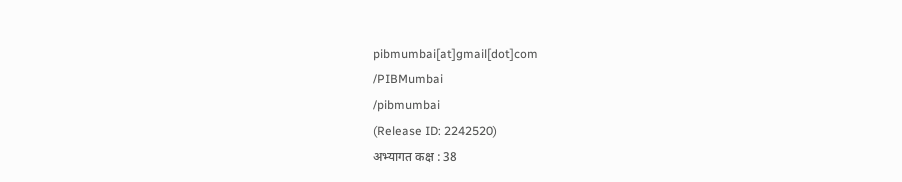pibmumbai[at]gmail[dot]com
/PIBMumbai
/pibmumbai
(Release ID: 2242520)
अभ्यागत कक्ष : 38